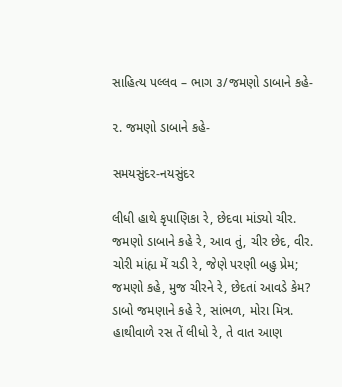સાહિત્ય પલ્લવ – ભાગ ૩/જમણો ડાબાને કહે-

૨. જમણો ડાબાને કહે-

સમયસુંદર-નયસુંદર

લીધી હાથે કૃપાણિકા રે, છેદવા માંડ્યો ચીર.
જમણો ડાબાને કહે રે, આવ તું, ચીર છેદ, વીર.
ચોરી માંહ્ય મેં ચડી રે, જેણે પરણી બહુ પ્રેમ;
જમણો કહે, મુજ ચીરને રે, છેદતાં આવડે કેમ?
ડાબો જમણાને કહે રે, સાંભળ, મોરા મિત્ર.
હાથીવાળે રસ તેં લીધો રે, તે વાત આણ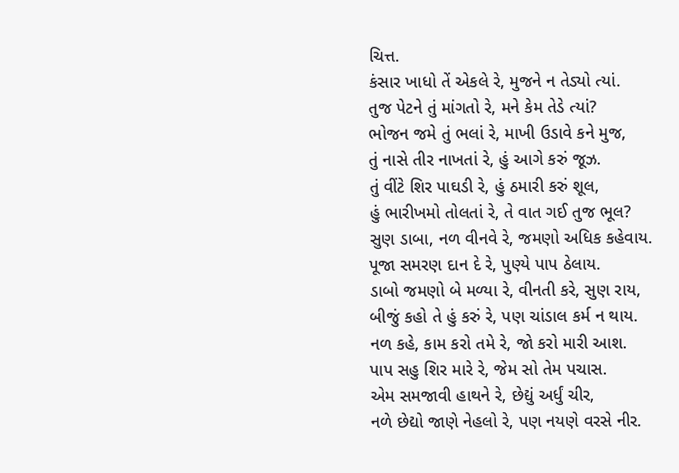ચિત્ત.
કંસાર ખાધો તેં એકલે રે, મુજને ન તેડ્યો ત્યાં.
તુજ પેટને તું માંગતો રે, મને કેમ તેડે ત્યાં?
ભોજન જમે તું ભલાં રે, માખી ઉડાવે કને મુજ,
તું નાસે તીર નાખતાં રે, હું આગે કરું જૂઝ.
તું વીંટે શિર પાઘડી રે, હું ઠમારી કરું શૂલ,
હું ભારીખમો તોલતાં રે, તે વાત ગઈ તુજ ભૂલ?
સુણ ડાબા, નળ વીનવે રે, જમણો અધિક કહેવાય.
પૂજા સમરણ દાન દે રે, પુણ્યે પાપ ઠેલાય.
ડાબો જમણો બે મળ્યા રે, વીનતી કરે, સુણ રાય,
બીજું કહો તે હું કરું રે, પણ ચાંડાલ કર્મ ન થાય.
નળ કહે, કામ કરો તમે રે, જો કરો મારી આશ.
પાપ સહુ શિર મારે રે, જેમ સો તેમ પચાસ.
એમ સમજાવી હાથને રે, છેદ્યું અર્ધું ચીર,
નળે છેદ્યો જાણે નેહલો રે, પણ નયણે વરસે નીર.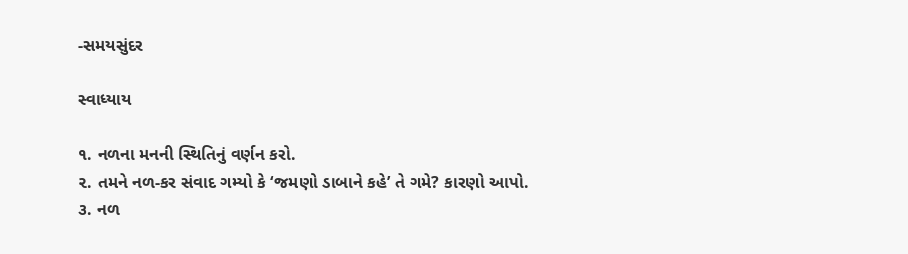-સમયસુંદર

સ્વાધ્યાય

૧. નળના મનની સ્થિતિનું વર્ણન કરો.
૨. તમને નળ-કર સંવાદ ગમ્યો કે ‘જમણો ડાબાને કહે’ તે ગમે? કારણો આપો.
૩. નળ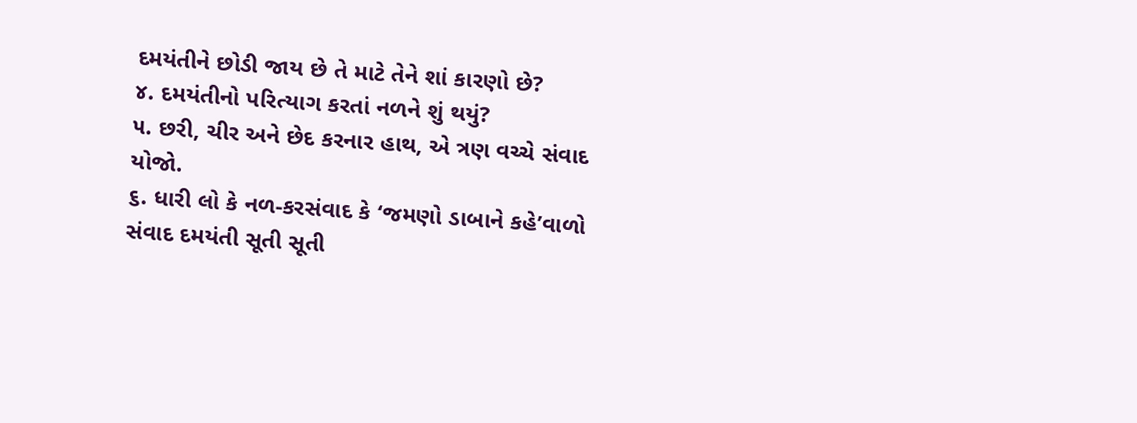દમયંતીને છોડી જાય છે તે માટે તેને શાં કારણો છે?
૪. દમયંતીનો પરિત્યાગ કરતાં નળને શું થયું?
૫. છરી, ચીર અને છેદ કરનાર હાથ, એ ત્રણ વચ્ચે સંવાદ યોજો.
૬. ધારી લો કે નળ-કરસંવાદ કે ‘જમણો ડાબાને કહે’વાળો સંવાદ દમયંતી સૂતી સૂતી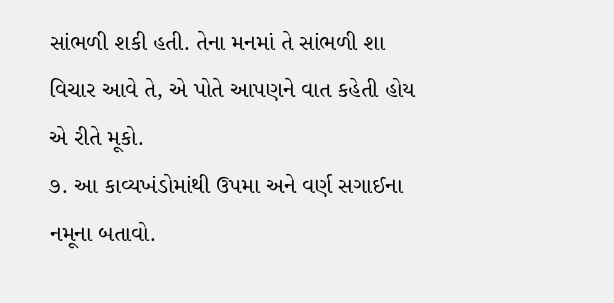સાંભળી શકી હતી. તેના મનમાં તે સાંભળી શા વિચાર આવે તે, એ પોતે આપણને વાત કહેતી હોય એ રીતે મૂકો.
૭. આ કાવ્યખંડોમાંથી ઉપમા અને વર્ણ સગાઈના નમૂના બતાવો.